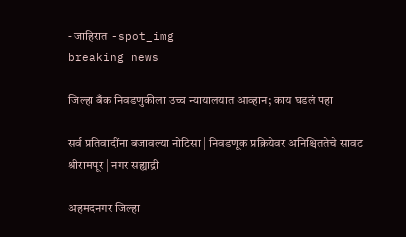- जाहिरात -spot_img
breaking news

जिल्हा बँक निवडणुकीला उच्च न्यायालयात आव्हान; काय घडलं पहा

सर्व प्रतिवादींना बजावल्या नोटिसा | निवडणूक प्रक्रियेवर अनिश्चिततेचे सावट
श्रीरामपूर | नगर सह्याद्री

अहमदनगर जिल्हा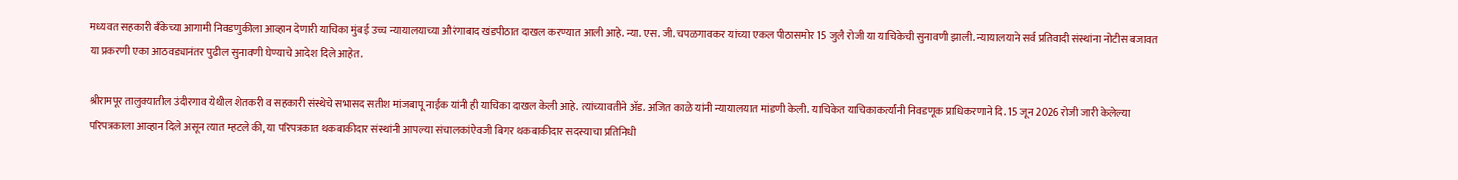मध्यवत सहकारी बँकेच्या आगामी निवडणुकीला आव्हान देणारी याचिका मुंबई उच्च न्यायालयाच्या औरंगाबाद खंडपीठात दाखल करण्यात आली आहे. न्या. एस. जी. चपळगावकर यांच्या एकल पीठासमोर 15 जुलै रोजी या याचिकेची सुनावणी झाली. न्यायालयाने सर्व प्रतिवादी संस्थांना नोटीस बजावत या प्रकरणी एका आठवड्यानंतर पुढील सुनावणी घेण्याचे आदेश दिले आहेत.

श्रीरामपूर तालुक्यातील उंदीरगाव येथील शेतकरी व सहकारी संस्थेचे सभासद सतीश मांजबापू नाईक यांनी ही याचिका दाखल केली आहे. त्यांच्यावतीने ॲड. अजित काळे यांनी न्यायालयात मांडणी केली. याचिकेत याचिकाकर्त्यांनी निवडणूक प्राधिकरणाने दि. 15 जून 2026 रोजी जारी केलेल्या परिपत्रकाला आव्हान दिले असून त्यात म्हटले की, या परिपत्रकात थकबाकीदार संस्थांनी आपल्या संचालकांऐवजी बिगर थकबाकीदार सदस्याचा प्रतिनिधी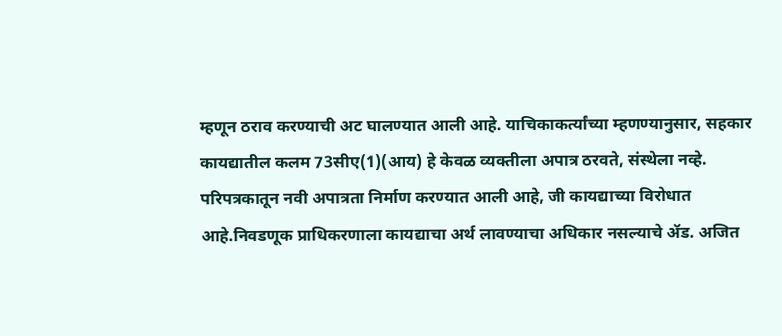म्हणून ठराव करण्याची अट घालण्यात आली आहे. याचिकाकर्त्यांच्या म्हणण्यानुसार, सहकार कायद्यातील कलम 73सीए(1)(आय) हे केवळ व्यक्तीला अपात्र ठरवते, संस्थेला नव्हे. परिपत्रकातून नवी अपात्रता निर्माण करण्यात आली आहे, जी कायद्याच्या विरोधात आहे.निवडणूक प्राधिकरणाला कायद्याचा अर्थ लावण्याचा अधिकार नसल्याचे ॲड. अजित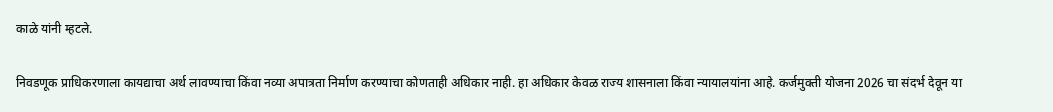काळे यांनी म्हटले.

निवडणूक प्राधिकरणाला कायद्याचा अर्थ लावण्याचा किंवा नव्या अपात्रता निर्माण करण्याचा कोणताही अधिकार नाही. हा अधिकार केवळ राज्य शासनाला किंवा न्यायालयांना आहे. कर्जमुक्ती योजना 2026 चा संदर्भ देवून या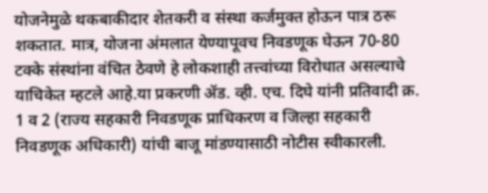योजनेमुळे थकबाकीदार शेतकरी व संस्था कर्जमुक्त होऊन पात्र ठरू शकतात. मात्र, योजना अंमलात येण्यापूवच निवडणूक घेऊन 70-80 टक्के संस्थांना वंचित ठेवणे हे लोकशाही तत्त्वांच्या विरोधात असल्याचे याचिकेत म्हटले आहे.या प्रकरणी ॲड. व्ही. एच. दिघे यांनी प्रतिवादी क्र. 1 व 2 (राज्य सहकारी निवडणूक प्राधिकरण व जिल्हा सहकारी निवडणूक अधिकारी) यांची बाजू मांडण्यासाठी नोटीस स्वीकारली.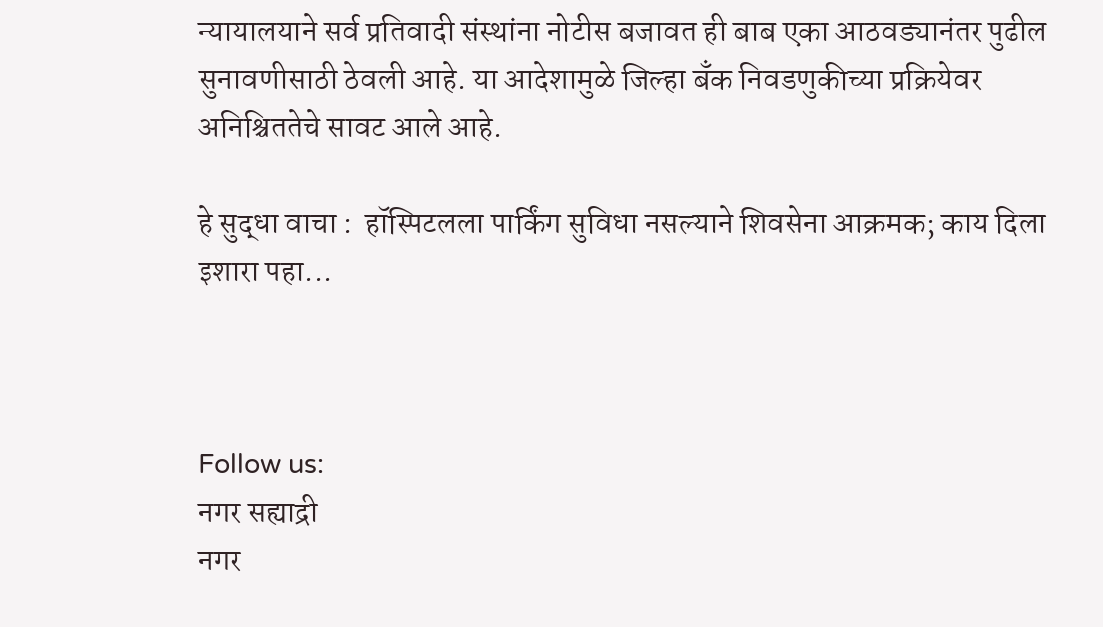न्यायालयाने सर्व प्रतिवादी संस्थांना नोटीस बजावत ही बाब एका आठवड्यानंतर पुढील सुनावणीसाठी ठेवली आहे. या आदेशामुळे जिल्हा बँक निवडणुकीच्या प्रक्रियेवर अनिश्चिततेचे सावट आले आहे.

हे सुद्धा वाचा :  हॉस्पिटलला पार्किंग सुविधा नसल्याने शिवसेना आक्रमक; काय दिला इशारा पहा...



Follow us:
नगर सह्याद्री
नगर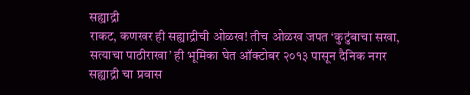सह्याद्री
राकट, कणखर ही सह्याद्रीची ओळख! तीच ओळख जपत ‘कुटुंबाचा सखा, सत्याचा पाठीराखा’ ही भूमिका घेत ऑक्टोबर २०१३ पासून दैनिक नगर सह्याद्री चा प्रवास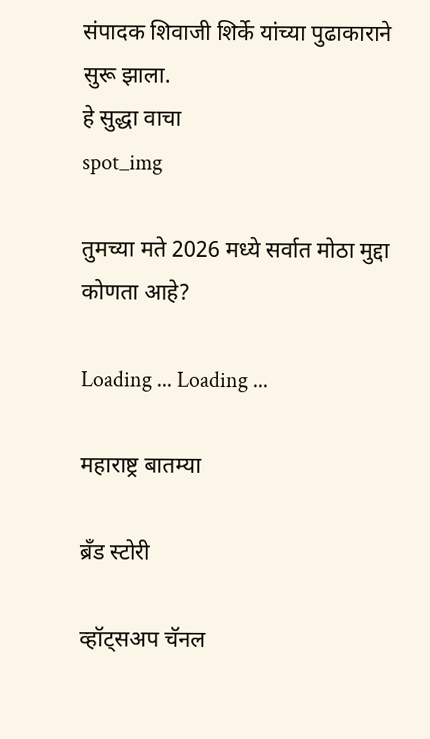संपादक शिवाजी शिर्के यांच्या पुढाकाराने सुरू झाला.
हे सुद्धा वाचा
spot_img

तुमच्या मते 2026 मध्ये सर्वात मोठा मुद्दा कोणता आहे?

Loading ... Loading ...

महाराष्ट्र बातम्या

ब्रँड स्टोरी

व्हॉट्सअप चॅनल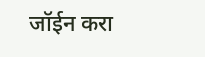जॉईन करा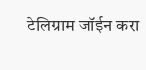टेलिग्राम जॉईन करा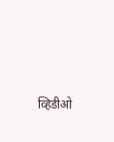व्हिडीओ